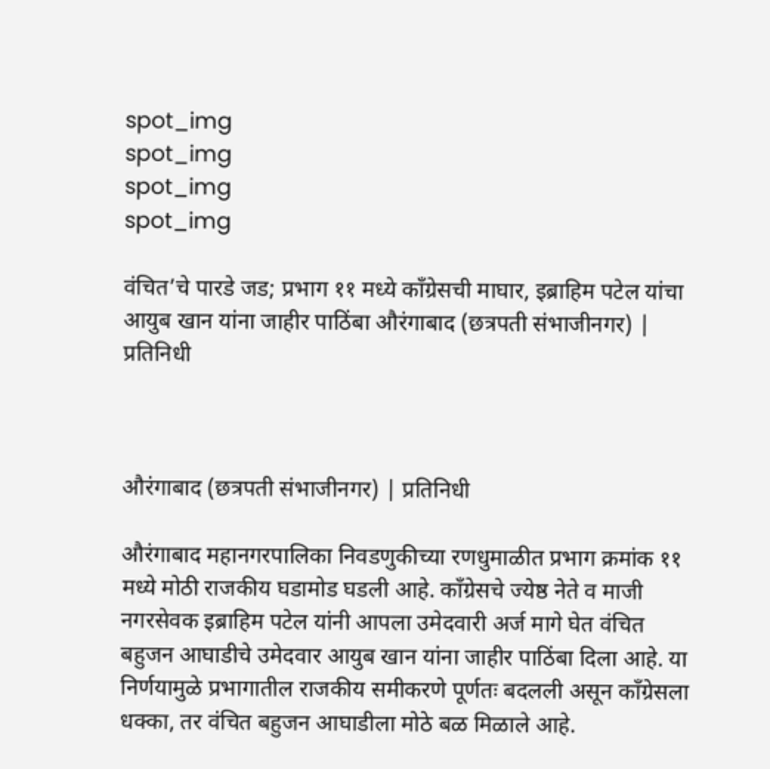spot_img
spot_img
spot_img
spot_img

वंचित’चे पारडे जड; प्रभाग ११ मध्ये काँग्रेसची माघार, इब्राहिम पटेल यांचा आयुब खान यांना जाहीर पाठिंबा औरंगाबाद (छत्रपती संभाजीनगर) | प्रतिनिधी



औरंगाबाद (छत्रपती संभाजीनगर) | प्रतिनिधी

औरंगाबाद महानगरपालिका निवडणुकीच्या रणधुमाळीत प्रभाग क्रमांक ११ मध्ये मोठी राजकीय घडामोड घडली आहे. काँग्रेसचे ज्येष्ठ नेते व माजी नगरसेवक इब्राहिम पटेल यांनी आपला उमेदवारी अर्ज मागे घेत वंचित बहुजन आघाडीचे उमेदवार आयुब खान यांना जाहीर पाठिंबा दिला आहे. या निर्णयामुळे प्रभागातील राजकीय समीकरणे पूर्णतः बदलली असून काँग्रेसला धक्का, तर वंचित बहुजन आघाडीला मोठे बळ मिळाले आहे.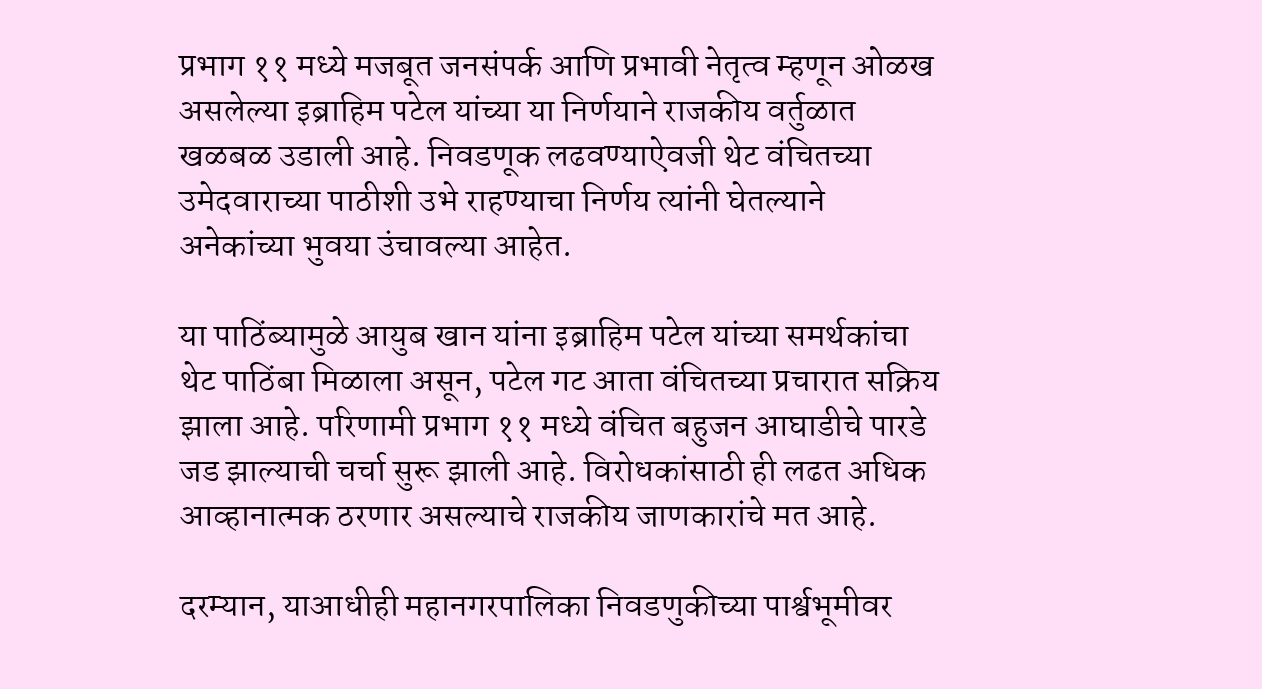प्रभाग ११ मध्ये मजबूत जनसंपर्क आणि प्रभावी नेतृत्व म्हणून ओळख असलेल्या इब्राहिम पटेल यांच्या या निर्णयाने राजकीय वर्तुळात खळबळ उडाली आहे. निवडणूक लढवण्याऐवजी थेट वंचितच्या उमेदवाराच्या पाठीशी उभे राहण्याचा निर्णय त्यांनी घेतल्याने अनेकांच्या भुवया उंचावल्या आहेत.

या पाठिंब्यामुळे आयुब खान यांना इब्राहिम पटेल यांच्या समर्थकांचा थेट पाठिंबा मिळाला असून, पटेल गट आता वंचितच्या प्रचारात सक्रिय झाला आहे. परिणामी प्रभाग ११ मध्ये वंचित बहुजन आघाडीचे पारडे जड झाल्याची चर्चा सुरू झाली आहे. विरोधकांसाठी ही लढत अधिक आव्हानात्मक ठरणार असल्याचे राजकीय जाणकारांचे मत आहे.

दरम्यान, याआधीही महानगरपालिका निवडणुकीच्या पार्श्वभूमीवर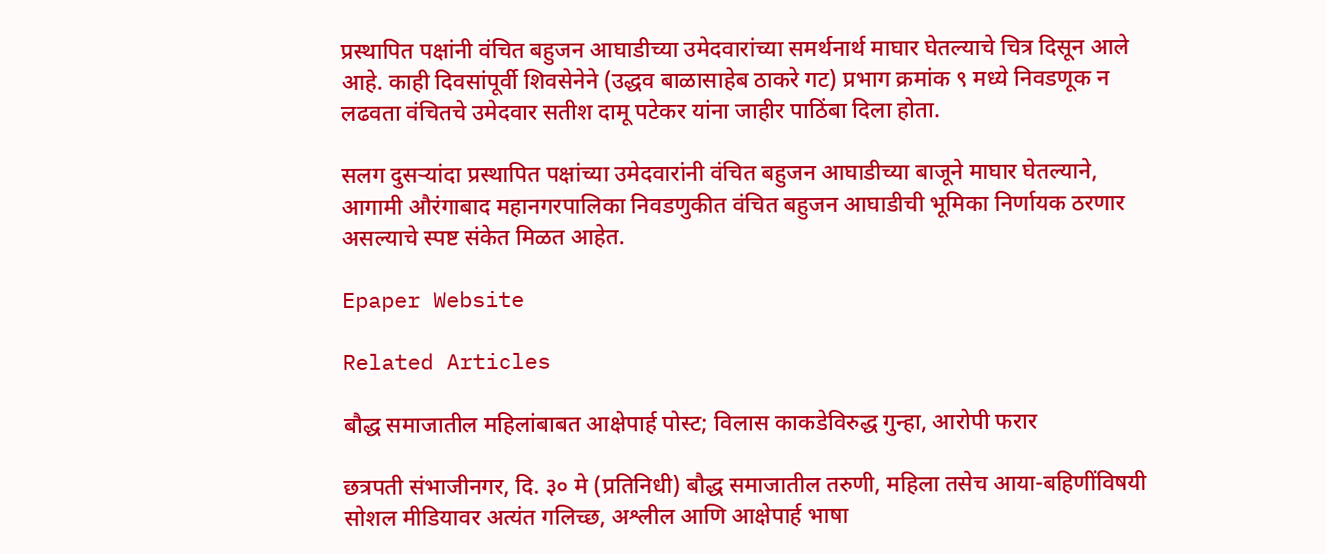प्रस्थापित पक्षांनी वंचित बहुजन आघाडीच्या उमेदवारांच्या समर्थनार्थ माघार घेतल्याचे चित्र दिसून आले आहे. काही दिवसांपूर्वी शिवसेनेने (उद्धव बाळासाहेब ठाकरे गट) प्रभाग क्रमांक ९ मध्ये निवडणूक न लढवता वंचितचे उमेदवार सतीश दामू पटेकर यांना जाहीर पाठिंबा दिला होता.

सलग दुसऱ्यांदा प्रस्थापित पक्षांच्या उमेदवारांनी वंचित बहुजन आघाडीच्या बाजूने माघार घेतल्याने, आगामी औरंगाबाद महानगरपालिका निवडणुकीत वंचित बहुजन आघाडीची भूमिका निर्णायक ठरणार असल्याचे स्पष्ट संकेत मिळत आहेत.

Epaper Website

Related Articles

बौद्ध समाजातील महिलांबाबत आक्षेपार्ह पोस्ट; विलास काकडेविरुद्ध गुन्हा, आरोपी फरार

छत्रपती संभाजीनगर, दि. ३० मे (प्रतिनिधी) बौद्ध समाजातील तरुणी, महिला तसेच आया-बहिणींविषयी सोशल मीडियावर अत्यंत गलिच्छ, अश्लील आणि आक्षेपार्ह भाषा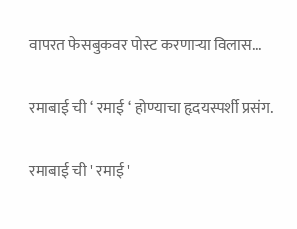वापरत फेसबुकवर पोस्ट करणाऱ्या विलास...

रमाबाई ची ‘ रमाई ‘ होण्याचा हृदयस्पर्शी प्रसंग.

रमाबाई ची ' रमाई '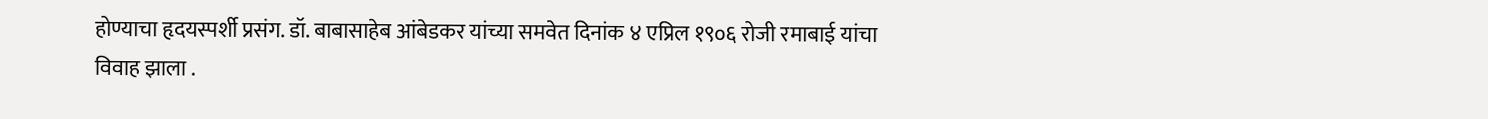होण्याचा हृदयस्पर्शी प्रसंग. डॉ. बाबासाहेब आंबेडकर यांच्या समवेत दिनांक ४ एप्रिल १९०६ रोजी रमाबाई यांचा विवाह झाला .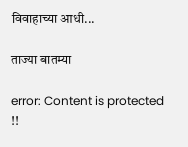विवाहाच्या आधी...

ताज्या बातम्या

error: Content is protected !!